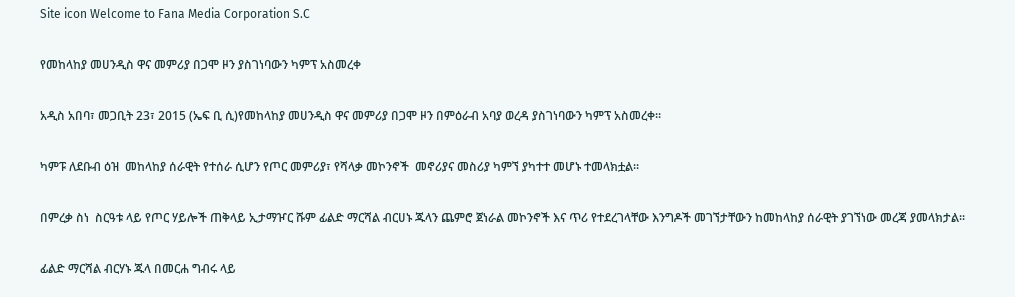Site icon Welcome to Fana Media Corporation S.C

የመከላከያ መሀንዲስ ዋና መምሪያ በጋሞ ዞን ያስገነባውን ካምፕ አስመረቀ

አዲስ አበባ፣ መጋቢት 23፣ 2015 (ኤፍ ቢ ሲ)የመከላከያ መሀንዲስ ዋና መምሪያ በጋሞ ዞን በምዕራብ አባያ ወረዳ ያስገነባውን ካምፕ አስመረቀ፡፡

ካምፑ ለደቡብ ዕዝ  መከላከያ ሰራዊት የተሰራ ሲሆን የጦር መምሪያ፣ የሻላቃ መኮንኖች  መኖሪያና መስሪያ ካምኘ ያካተተ መሆኑ ተመላክቷል፡፡

በምረቃ ስነ  ስርዓቱ ላይ የጦር ሃይሎች ጠቅላይ ኢታማዦር ሹም ፊልድ ማርሻል ብርሀኑ ጁላን ጨምሮ ጀነራል መኮንኖች እና ጥሪ የተደረገላቸው እንግዶች መገኘታቸውን ከመከላከያ ሰራዊት ያገኘነው መረጃ ያመላክታል፡፡

ፊልድ ማርሻል ብርሃኑ ጁላ በመርሐ ግብሩ ላይ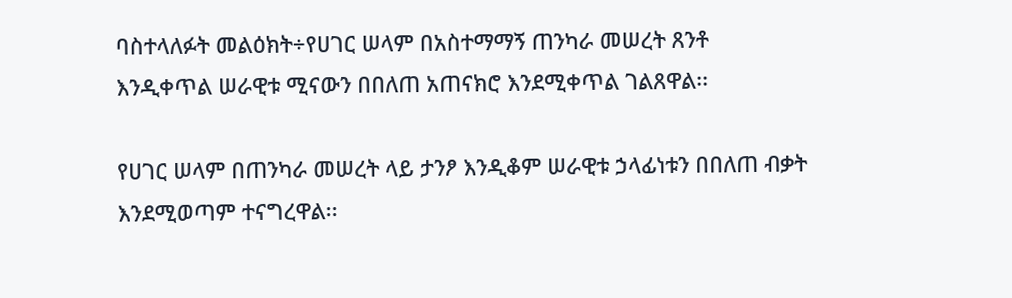ባስተላለፉት መልዕክት÷የሀገር ሠላም በአስተማማኝ ጠንካራ መሠረት ጸንቶ እንዲቀጥል ሠራዊቱ ሚናውን በበለጠ አጠናክሮ እንደሚቀጥል ገልጸዋል፡፡

የሀገር ሠላም በጠንካራ መሠረት ላይ ታንፆ እንዲቆም ሠራዊቱ ኃላፊነቱን በበለጠ ብቃት እንደሚወጣም ተናግረዋል፡፡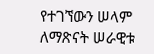የተገኘውን ሠላም ለማጽናት ሠራዊቱ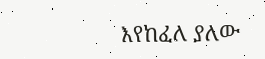እየከፈለ ያለው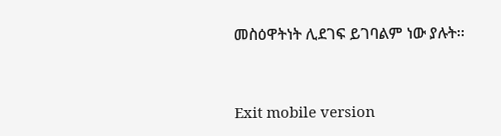መስዕዋትነት ሊደገፍ ይገባልም ነው ያሉት፡፡



Exit mobile version